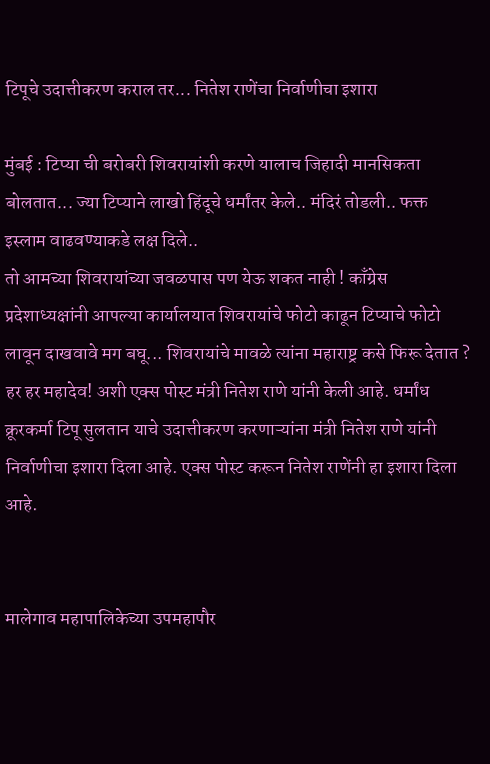टिपूचे उदात्तीकरण कराल तर... नितेश राणेंचा निर्वाणीचा इशारा

मुंबई : टिप्या ची बरोबरी शिवरायांशी करणे यालाच जिहादी मानसिकता बोलतात... ज्या टिप्याने लाखो हिंदूचे धर्मांतर केले.. मंदिरं तोडली.. फक्त इस्लाम वाढवण्याकडे लक्ष दिले..
तो आमच्या शिवरायांच्या जवळपास पण येऊ शकत नाही ! काँग्रेस प्रदेशाध्यक्षांनी आपल्या कार्यालयात शिवरायांचे फोटो काढून टिप्याचे फोटो लावून दाखवावे मग बघू... शिवरायांचे मावळे त्यांना महाराष्ट्र कसे फिरू देतात ? हर हर महादेव! अशी एक्स पोस्ट मंत्री नितेश राणे यांनी केली आहे. धर्मांध क्रूरकर्मा टिपू सुलतान याचे उदात्तीकरण करणाऱ्यांना मंत्री नितेश राणे यांनी निर्वाणीचा इशारा दिला आहे. एक्स पोस्ट करून नितेश राणेंनी हा इशारा दिला आहे.


मालेगाव महापालिकेच्या उपमहापौर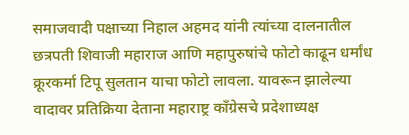समाजवादी पक्षाच्या निहाल अहमद यांनी त्यांच्या दालनातील छत्रपती शिवाजी महाराज आणि महापुरुषांचे फोटो काढून धर्मांध क्रूरकर्मा टिपू सुलतान याचा फोटो लावला. यावरून झालेल्या वादावर प्रतिक्रिया देताना महाराष्ट्र काँग्रेसचे प्रदेशाध्यक्ष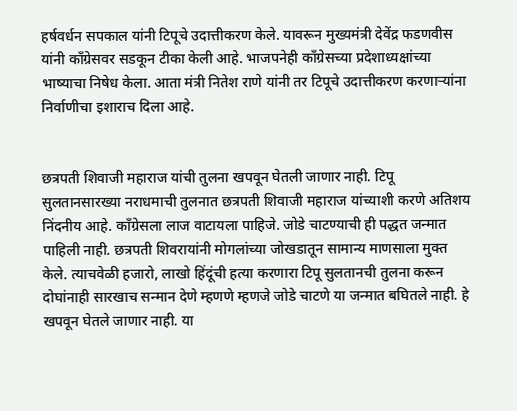हर्षवर्धन सपकाल यांनी टिपूचे उदात्तीकरण केले. यावरून मुख्यमंत्री देवेंद्र फडणवीस यांनी काँग्रेसवर सडकून टीका केली आहे. भाजपनेही काँग्रेसच्या प्रदेशाध्यक्षांच्या भाष्याचा निषेध केला. आता मंत्री नितेश राणे यांनी तर टिपूचे उदात्तीकरण करणाऱ्यांना निर्वाणीचा इशाराच दिला आहे.


छत्रपती शिवाजी महाराज यांची तुलना खपवून घेतली जाणार नाही. टिपू सुलतानसारख्या नराधमाची तुलनात छत्रपती शिवाजी महाराज यांच्याशी करणे अतिशय निंदनीय आहे. कॉंग्रेसला लाज वाटायला पाहिजे. जोडे चाटण्याची ही पद्धत जन्मात पाहिली नाही. छत्रपती शिवरायांनी मोगलांच्या जोखडातून सामान्य माणसाला मुक्त केले. त्याचवेळी हजारो, लाखो हिंदूंची हत्या करणारा टिपू सुलतानची तुलना करून दोघांनाही सारखाच सन्मान देणे म्हणणे म्हणजे जोडे चाटणे या जन्मात बघितले नाही. हे खपवून घेतले जाणार नाही. या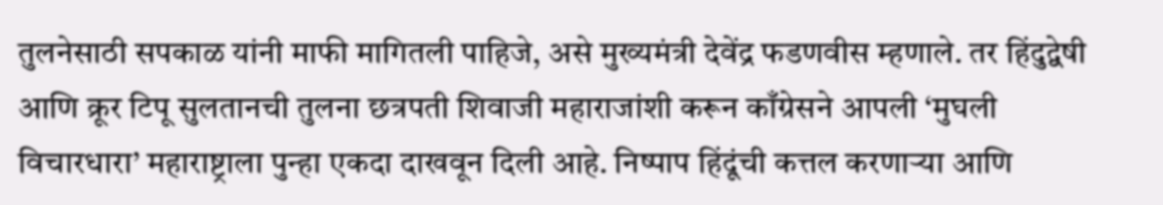तुलनेसाठी सपकाळ यांनी माफी मागितली पाहिजे, असे मुख्यमंत्री देवेंद्र फडणवीस म्हणाले. तर हिंदुद्वेषी आणि क्रूर टिपू सुलतानची तुलना छत्रपती शिवाजी महाराजांशी करून काँग्रेसने आपली ‘मुघली विचारधारा’ महाराष्ट्राला पुन्हा एकदा दाखवून दिली आहे. निष्पाप हिंदूंची कत्तल करणाऱ्या आणि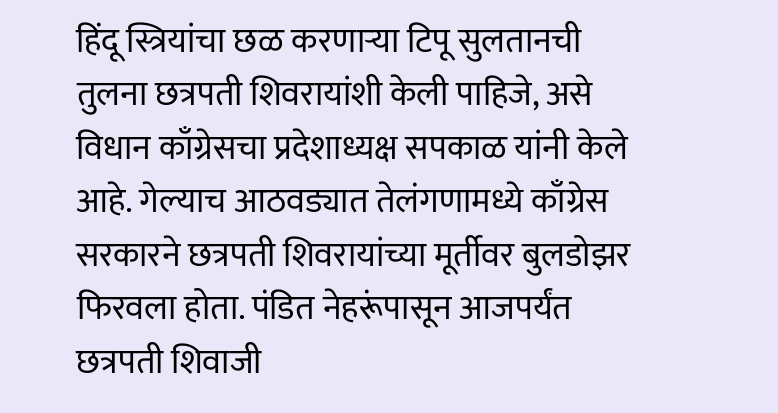हिंदू स्त्रियांचा छळ करणाऱ्या टिपू सुलतानची तुलना छत्रपती शिवरायांशी केली पाहिजे, असे विधान काँग्रेसचा प्रदेशाध्यक्ष सपकाळ यांनी केले आहे. गेल्याच आठवड्यात तेलंगणामध्ये काँग्रेस सरकारने छत्रपती शिवरायांच्या मूर्तीवर बुलडोझर फिरवला होता. पंडित नेहरूंपासून आजपर्यंत छत्रपती शिवाजी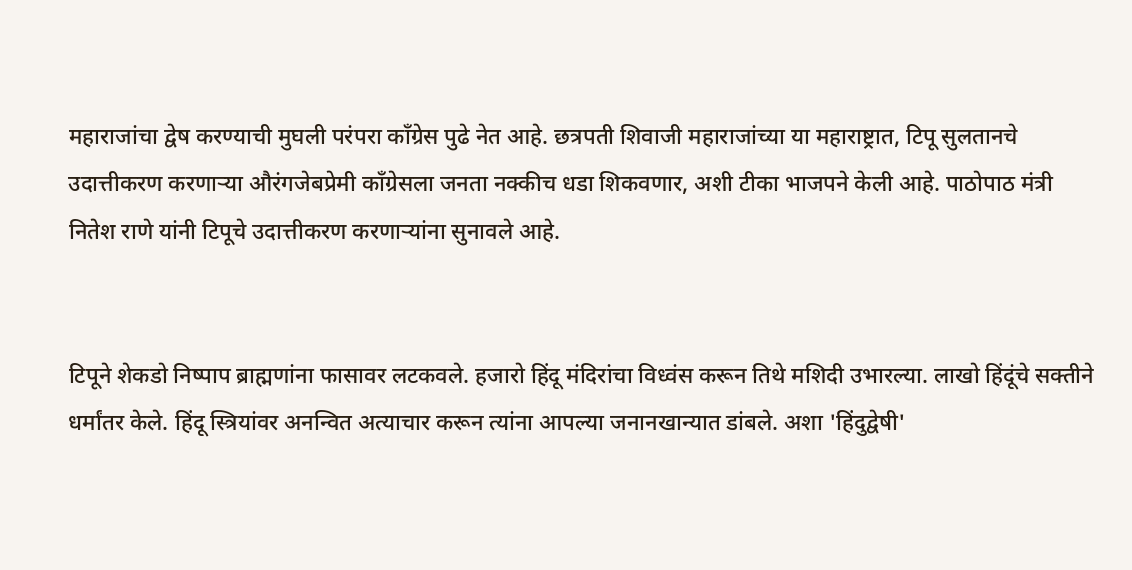महाराजांचा द्वेष करण्याची मुघली परंपरा काँग्रेस पुढे नेत आहे. छत्रपती शिवाजी महाराजांच्या या महाराष्ट्रात, टिपू सुलतानचे उदात्तीकरण करणाऱ्या औरंगजेबप्रेमी काँग्रेसला जनता नक्कीच धडा शिकवणार, अशी टीका भाजपने केली आहे. पाठोपाठ मंत्री नितेश राणे यांनी टिपूचे उदात्तीकरण करणाऱ्यांना सुनावले आहे.


टिपूने शेकडो निष्पाप ब्राह्मणांना फासावर लटकवले. हजारो हिंदू मंदिरांचा विध्वंस करून तिथे मशिदी उभारल्या. लाखो हिंदूंचे सक्तीने धर्मांतर केले. हिंदू स्त्रियांवर अनन्वित अत्याचार करून त्यांना आपल्या जनानखान्यात डांबले. अशा 'हिंदुद्वेषी'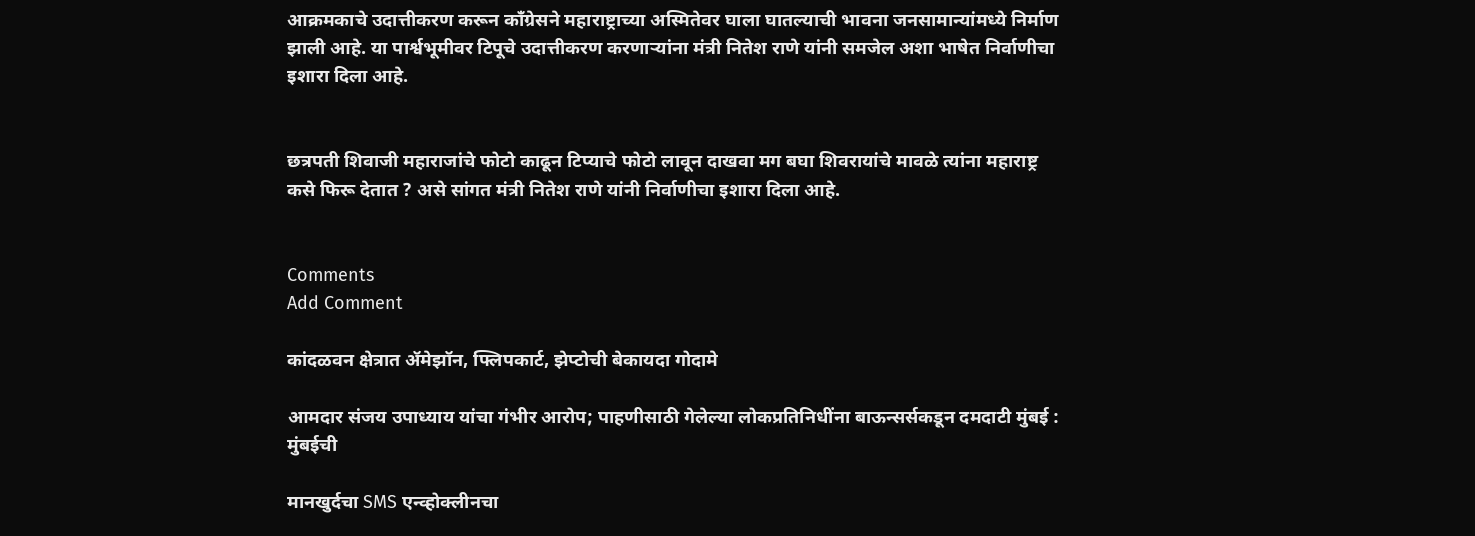आक्रमकाचे उदात्तीकरण करून काँग्रेसने महाराष्ट्राच्या अस्मितेवर घाला घातल्याची भावना जनसामान्यांमध्ये निर्माण झाली आहे. या पार्श्वभूमीवर टिपूचे उदात्तीकरण करणाऱ्यांना मंत्री नितेश राणे यांनी समजेल अशा भाषेत निर्वाणीचा इशारा दिला आहे.


छत्रपती शिवाजी महाराजांचे फोटो काढून टिप्याचे फोटो लावून दाखवा मग बघा शिवरायांचे मावळे त्यांना महाराष्ट्र कसे फिरू देतात ? असे सांगत मंत्री नितेश राणे यांनी निर्वाणीचा इशारा दिला आहे.


Comments
Add Comment

कांदळवन क्षेत्रात ॲमेझॉन, फ्लिपकार्ट, झेप्टोची बेकायदा गोदामे

आमदार संजय उपाध्याय यांचा गंभीर आरोप; पाहणीसाठी गेलेल्या लोकप्रतिनिधींना बाऊन्सर्सकडून दमदाटी मुंबई : मुंबईची

मानखुर्दचा SMS एन्व्होक्लीनचा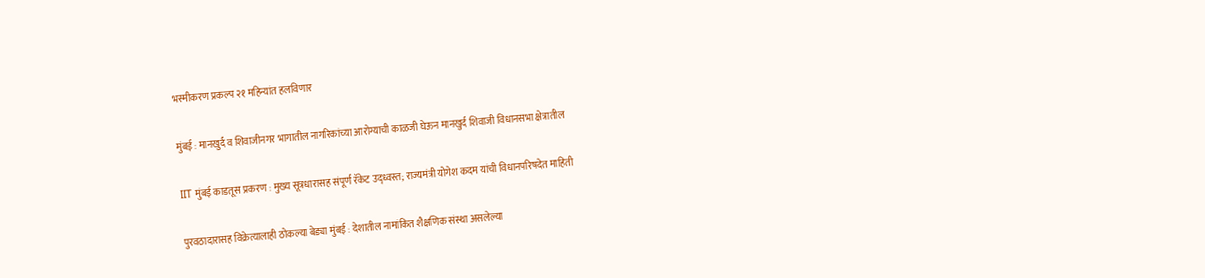भस्मीकरण प्रकल्प २१ महिन्यांत हलविणार

मुंबई : मानखुर्द व शिवाजीनगर भागातील नागरिकांच्या आरोग्याची काळजी घेऊन मानखुर्द शिवाजी विधानसभा क्षेत्रातील

IIT मुंबई काडतूस प्रकरण : मुख्य सूत्रधारासह संपूर्ण रॅकेट उद्ध्वस्त; राज्यमंत्री योगेश कदम यांची विधानपरिषदेत माहिती

पुरवठादारासह विक्रेत्यालाही ठोकल्या बेड्या मुंबई : देशातील नामांकित शैक्षणिक संस्था असलेल्या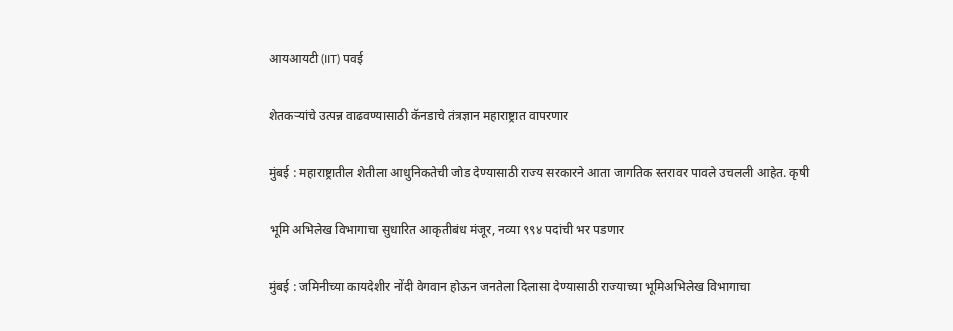आयआयटी (IIT) पवई

शेतकऱ्यांचे उत्पन्न वाढवण्यासाठी कॅनडाचे तंत्रज्ञान महाराष्ट्रात वापरणार

मुंबई : महाराष्ट्रातील शेतीला आधुनिकतेची जोड देण्यासाठी राज्य सरकारने आता जागतिक स्तरावर पावले उचलली आहेत. कृषी

भूमि अभिलेख विभागाचा सुधारित आकृतीबंध मंजूर, नव्या ९९४ पदांची भर पडणार

मुंबई : जमिनीच्या कायदेशीर नोंदी वेगवान होऊन जनतेला दिलासा देण्यासाठी राज्याच्या भूमिअभिलेख विभागाचा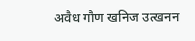अवैध गौण खनिज उत्खनन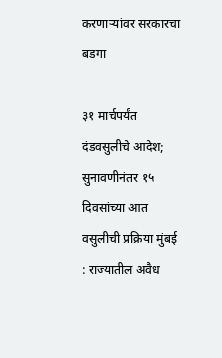करणाऱ्यांवर सरकारचा बडगा

३१ मार्चपर्यंत दंडवसुलीचे आदेश; सुनावणीनंतर १५ दिवसांच्या आत वसुलीची प्रक्रिया मुंबई : राज्यातील अवैध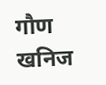गौण खनिज